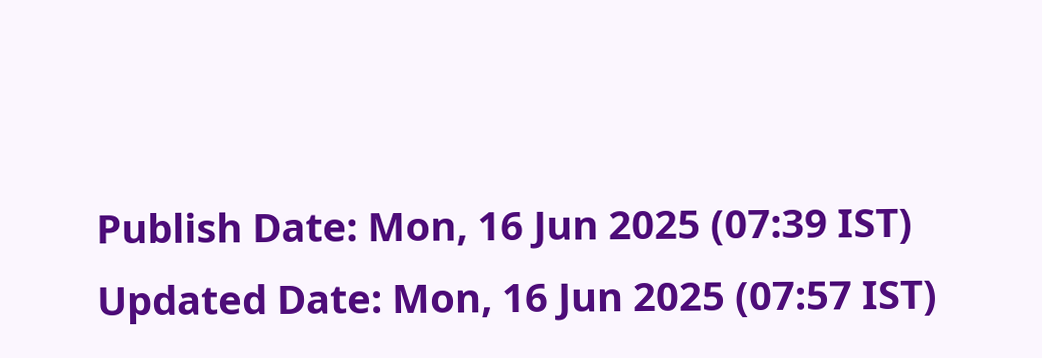Publish Date: Mon, 16 Jun 2025 (07:39 IST)
Updated Date: Mon, 16 Jun 2025 (07:57 IST)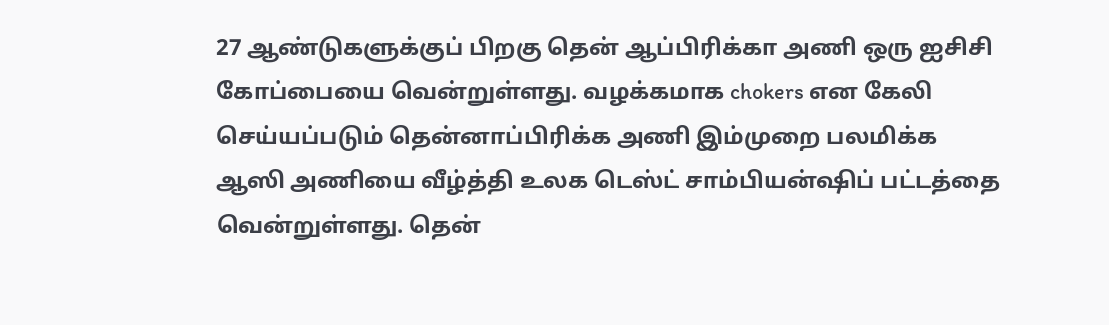27 ஆண்டுகளுக்குப் பிறகு தென் ஆப்பிரிக்கா அணி ஒரு ஐசிசி கோப்பையை வென்றுள்ளது. வழக்கமாக chokers என கேலி செய்யப்படும் தென்னாப்பிரிக்க அணி இம்முறை பலமிக்க ஆஸி அணியை வீழ்த்தி உலக டெஸ்ட் சாம்பியன்ஷிப் பட்டத்தை வென்றுள்ளது. தென்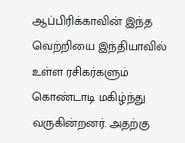ஆப்பிரிக்காவின் இந்த வெற்றியை இந்தியாவில் உள்ள ரசிகர்களும் கொண்டாடி மகிழ்ந்து வருகின்றனர். அதற்கு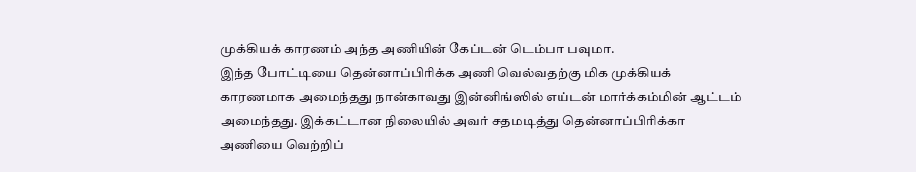முக்கியக் காரணம் அந்த அணியின் கேப்டன் டெம்பா பவுமா.
இந்த போட்டியை தென்னாப்பிரிக்க அணி வெல்வதற்கு மிக முக்கியக் காரணமாக அமைந்தது நான்காவது இன்னிங்ஸில் எய்டன் மார்க்கம்மின் ஆட்டம் அமைந்தது. இக்கட்டான நிலையில் அவர் சதமடித்து தென்னாப்பிரிக்கா அணியை வெற்றிப்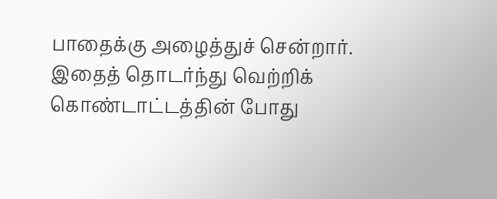பாதைக்கு அழைத்துச் சென்றார்.
இதைத் தொடர்ந்து வெற்றிக் கொண்டாட்டத்தின் போது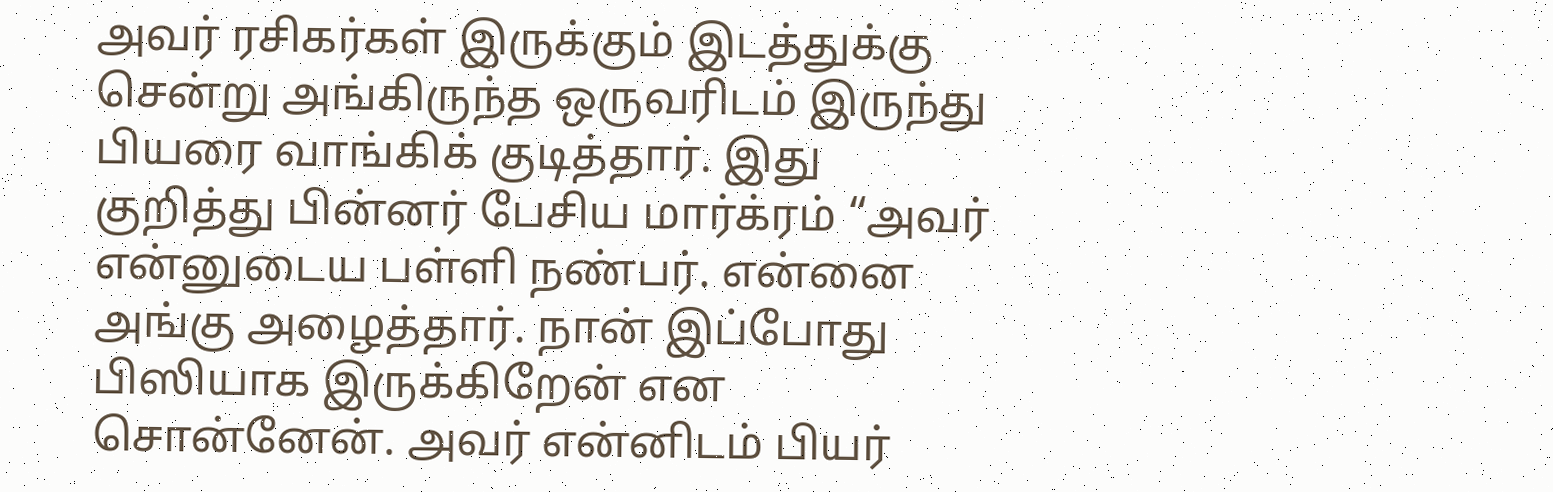அவர் ரசிகர்கள் இருக்கும் இடத்துக்கு சென்று அங்கிருந்த ஒருவரிடம் இருந்து பியரை வாங்கிக் குடித்தார். இது குறித்து பின்னர் பேசிய மார்க்ரம் “அவர் என்னுடைய பள்ளி நண்பர். என்னை அங்கு அழைத்தார். நான் இப்போது பிஸியாக இருக்கிறேன் என சொன்னேன். அவர் என்னிடம் பியர்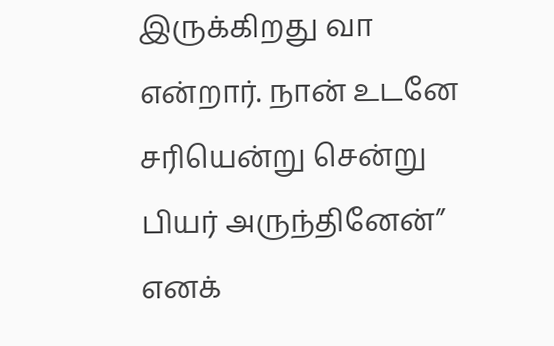இருக்கிறது வா என்றார். நான் உடனே சரியென்று சென்று பியர் அருந்தினேன்” எனக்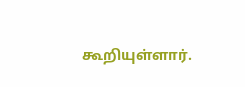கூறியுள்ளார்.